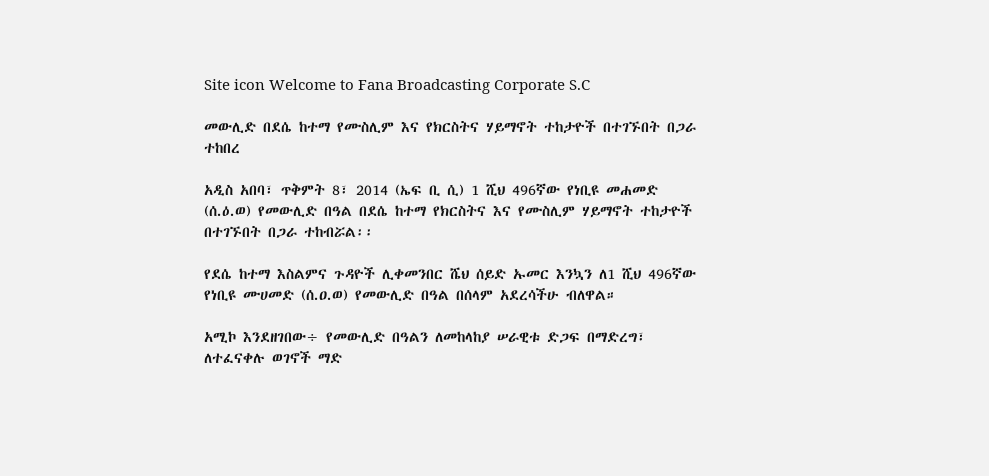Site icon Welcome to Fana Broadcasting Corporate S.C

መውሊድ በደሴ ከተማ የሙስሊም እና የክርስትና ሃይማኖት ተከታዮች በተገኙበት በጋራ ተከበረ

አዲስ አበባ፣ ጥቅምት 8፣ 2014 (ኤፍ ቢ ሲ) 1 ሺህ 496ኛው የነቢዩ መሐመድ (ሰ.ዕ.ወ) የመውሊድ በዓል በደሴ ከተማ የክርስትና እና የሙስሊም ሃይማኖት ተከታዮች በተገኙበት በጋራ ተከብሯል፡፡

የደሴ ከተማ እስልምና ጉዳዮች ሊቀመንበር ሼህ ሰይድ ኡመር እንኳን ለ1 ሺህ 496ኛው የነቢዩ ሙሀመድ (ሰ.ዐ.ወ) የመውሊድ በዓል በሰላም አደረሳችሁ ብለዋል።

አሚኮ እንደዘገበው÷ የመውሊድ በዓልን ለመከላከያ ሠራዊቱ ድጋፍ በማድረግ፣ ለተፈናቀሉ ወገኖች ማድ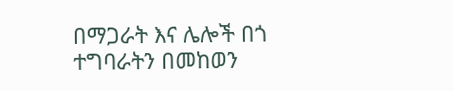በማጋራት እና ሌሎች በጎ ተግባራትን በመከወን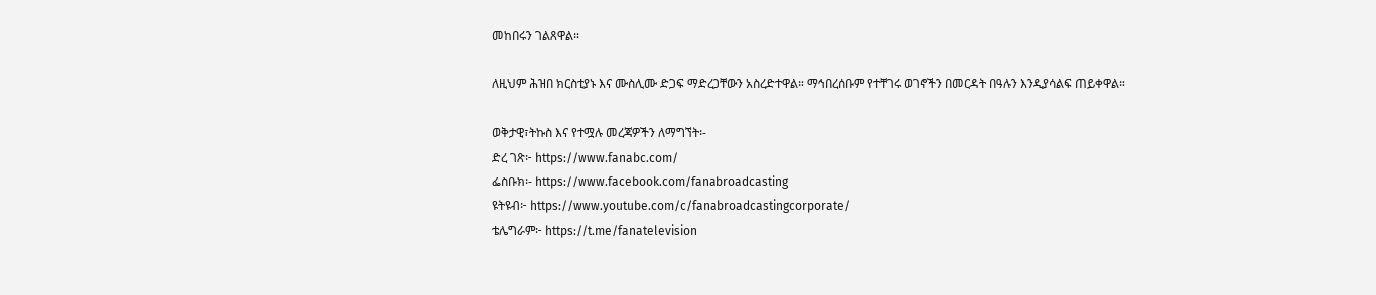መከበሩን ገልጸዋል።

ለዚህም ሕዝበ ክርስቲያኑ እና ሙስሊሙ ድጋፍ ማድረጋቸውን አስረድተዋል። ማኅበረሰቡም የተቸገሩ ወገኖችን በመርዳት በዓሉን እንዲያሳልፍ ጠይቀዋል።

ወቅታዊ፣ትኩስ እና የተሟሉ መረጃዎችን ለማግኘት፡-
ድረ ገጽ፦ https://www.fanabc.com/
ፌስቡክ፡- https://www.facebook.com/fanabroadcasting
ዩትዩብ፦ https://www.youtube.com/c/fanabroadcastingcorporate/
ቴሌግራም፦ https://t.me/fanatelevision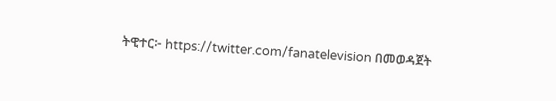ትዊተር፦ https://twitter.com/fanatelevision በመወዳጀት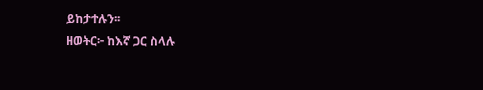ይከታተሉን፡፡
ዘወትር፦ ከእኛ ጋር ስላሉ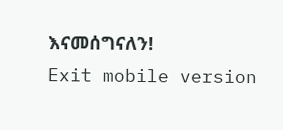እናመሰግናለን!
Exit mobile version